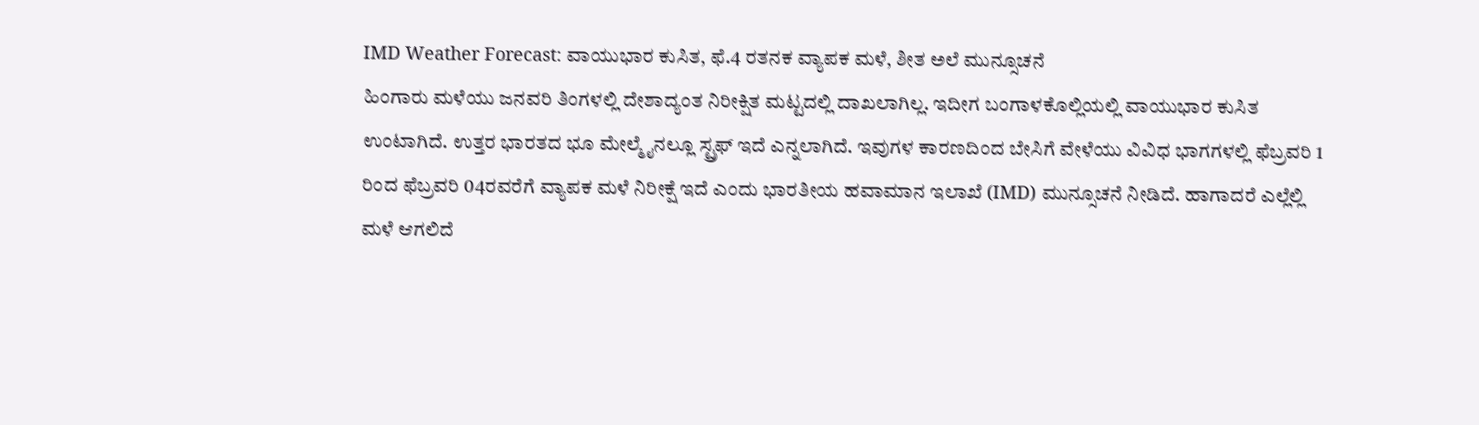IMD Weather Forecast: ವಾಯುಭಾರ ಕುಸಿತ, ಫೆ.4 ರತನಕ ವ್ಯಾಪಕ ಮಳೆ, ಶೀತ ಅಲೆ ಮುನ್ಸೂಚನೆ
ಹಿಂಗಾರು ಮಳೆಯು ಜನವರಿ ತಿಂಗಳಲ್ಲಿ ದೇಶಾದ್ಯಂತ ನಿರೀಕ್ಷಿತ ಮಟ್ಟದಲ್ಲಿ ದಾಖಲಾಗಿಲ್ಲ. ಇದೀಗ ಬಂಗಾಳಕೊಲ್ಲಿಯಲ್ಲಿ ವಾಯುಭಾರ ಕುಸಿತ ಉಂಟಾಗಿದೆ. ಉತ್ತರ ಭಾರತದ ಭೂ ಮೇಲ್ಮೈನಲ್ಲೂ ಸ್ಟ್ರಫ್ ಇದೆ ಎನ್ನಲಾಗಿದೆ. ಇವುಗಳ ಕಾರಣದಿಂದ ಬೇಸಿಗೆ ವೇಳೆಯು ವಿವಿಧ ಭಾಗಗಳಲ್ಲಿ ಫೆಬ್ರವರಿ 1 ರಿಂದ ಫೆಬ್ರವರಿ 04ರವರೆಗೆ ವ್ಯಾಪಕ ಮಳೆ ನಿರೀಕ್ಷೆ ಇದೆ ಎಂದು ಭಾರತೀಯ ಹವಾಮಾನ ಇಲಾಖೆ (IMD) ಮುನ್ಸೂಚನೆ ನೀಡಿದೆ. ಹಾಗಾದರೆ ಎಲ್ಲೆಲ್ಲಿ ಮಳೆ ಆಗಲಿದೆ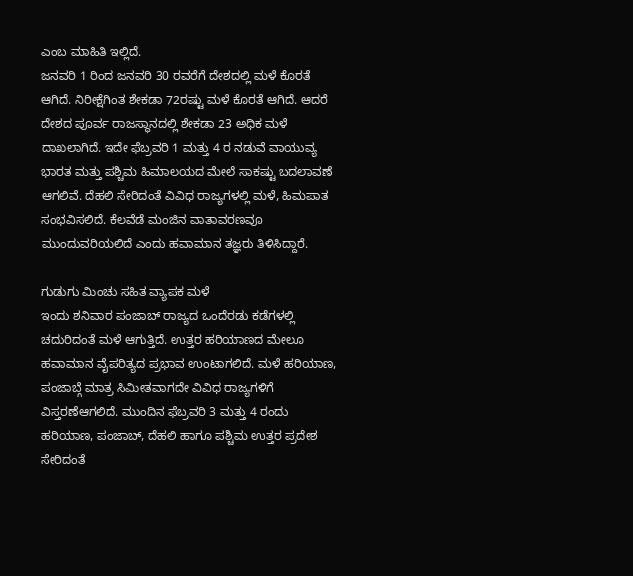ಎಂಬ ಮಾಹಿತಿ ಇಲ್ಲಿದೆ.
ಜನವರಿ 1 ರಿಂದ ಜನವರಿ 30 ರವರೆಗೆ ದೇಶದಲ್ಲಿ ಮಳೆ ಕೊರತೆ ಆಗಿದೆ. ನಿರೀಕ್ಷೆಗಿಂತ ಶೇಕಡಾ 72ರಷ್ಟು ಮಳೆ ಕೊರತೆ ಆಗಿದೆ. ಆದರೆ ದೇಶದ ಪೂರ್ವ ರಾಜಸ್ಥಾನದಲ್ಲಿ ಶೇಕಡಾ 23 ಅಧಿಕ ಮಳೆ ದಾಖಲಾಗಿದೆ. ಇದೇ ಫೆಬ್ರವರಿ 1 ಮತ್ತು 4 ರ ನಡುವೆ ವಾಯುವ್ಯ ಭಾರತ ಮತ್ತು ಪಶ್ಚಿಮ ಹಿಮಾಲಯದ ಮೇಲೆ ಸಾಕಷ್ಟು ಬದಲಾವಣೆ ಆಗಲಿವೆ. ದೆಹಲಿ ಸೇರಿದಂತೆ ವಿವಿಧ ರಾಜ್ಯಗಳಲ್ಲಿ ಮಳೆ, ಹಿಮಪಾತ ಸಂಭವಿಸಲಿದೆ. ಕೆಲವೆಡೆ ಮಂಜಿನ ವಾತಾವರಣವೂ ಮುಂದುವರಿಯಲಿದೆ ಎಂದು ಹವಾಮಾನ ತಜ್ಞರು ತಿಳಿಸಿದ್ದಾರೆ.

ಗುಡುಗು ಮಿಂಚು ಸಹಿತ ವ್ಯಾಪಕ ಮಳೆ
ಇಂದು ಶನಿವಾರ ಪಂಜಾಬ್ ರಾಜ್ಯದ ಒಂದೆರಡು ಕಡೆಗಳಲ್ಲಿ ಚದುರಿದಂತೆ ಮಳೆ ಆಗುತ್ತಿದೆ. ಉತ್ತರ ಹರಿಯಾಣದ ಮೇಲೂ ಹವಾಮಾನ ವೈಪರಿತ್ಯದ ಪ್ರಭಾವ ಉಂಟಾಗಲಿದೆ. ಮಳೆ ಹರಿಯಾಣ, ಪಂಜಾಬ್ಗೆ ಮಾತ್ರ ಸಿಮೀತವಾಗದೇ ವಿವಿಧ ರಾಜ್ಯಗಳಿಗೆ ವಿಸ್ತರಣೆಆಗಲಿದೆ. ಮುಂದಿನ ಫೆಬ್ರವರಿ 3 ಮತ್ತು 4 ರಂದು ಹರಿಯಾಣ, ಪಂಜಾಬ್, ದೆಹಲಿ ಹಾಗೂ ಪಶ್ಚಿಮ ಉತ್ತರ ಪ್ರದೇಶ ಸೇರಿದಂತೆ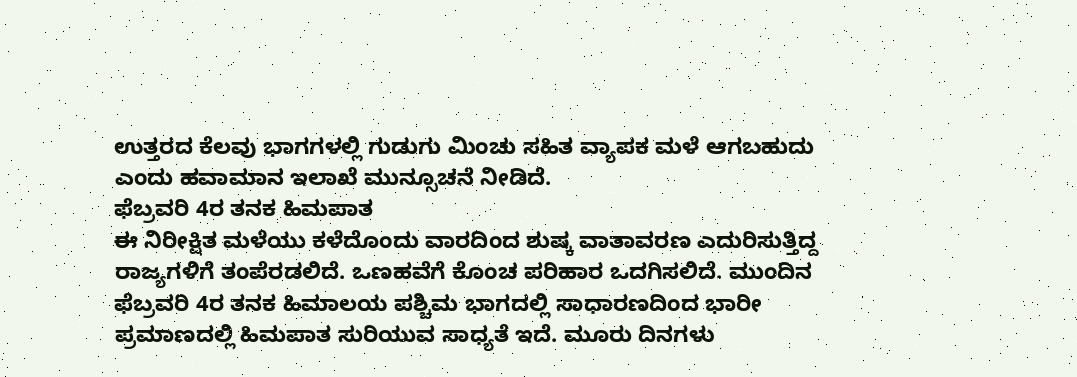ಉತ್ತರದ ಕೆಲವು ಭಾಗಗಳಲ್ಲಿ ಗುಡುಗು ಮಿಂಚು ಸಹಿತ ವ್ಯಾಪಕ ಮಳೆ ಆಗಬಹುದು ಎಂದು ಹವಾಮಾನ ಇಲಾಖೆ ಮುನ್ಸೂಚನೆ ನೀಡಿದೆ.
ಫೆಬ್ರವರಿ 4ರ ತನಕ ಹಿಮಪಾತ
ಈ ನಿರೀಕ್ಷಿತ ಮಳೆಯು ಕಳೆದೊಂದು ವಾರದಿಂದ ಶುಷ್ಕ ವಾತಾವರಣ ಎದುರಿಸುತ್ತಿದ್ದ ರಾಜ್ಯಗಳಿಗೆ ತಂಪೆರಡಲಿದೆ. ಒಣಹವೆಗೆ ಕೊಂಚ ಪರಿಹಾರ ಒದಗಿಸಲಿದೆ. ಮುಂದಿನ ಫೆಬ್ರವರಿ 4ರ ತನಕ ಹಿಮಾಲಯ ಪಶ್ಚಿಮ ಭಾಗದಲ್ಲಿ ಸಾಧಾರಣದಿಂದ ಭಾರೀ ಪ್ರಮಾಣದಲ್ಲಿ ಹಿಮಪಾತ ಸುರಿಯುವ ಸಾಧ್ಯತೆ ಇದೆ. ಮೂರು ದಿನಗಳು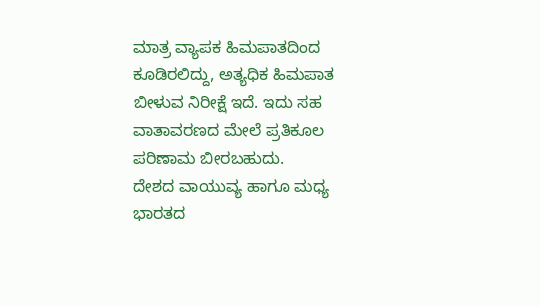ಮಾತ್ರ ವ್ಯಾಪಕ ಹಿಮಪಾತದಿಂದ ಕೂಡಿರಲಿದ್ದು, ಅತ್ಯಧಿಕ ಹಿಮಪಾತ ಬೀಳುವ ನಿರೀಕ್ಷೆ ಇದೆ. ಇದು ಸಹ ವಾತಾವರಣದ ಮೇಲೆ ಪ್ರತಿಕೂಲ ಪರಿಣಾಮ ಬೀರಬಹುದು.
ದೇಶದ ವಾಯುವ್ಯ ಹಾಗೂ ಮಧ್ಯ ಭಾರತದ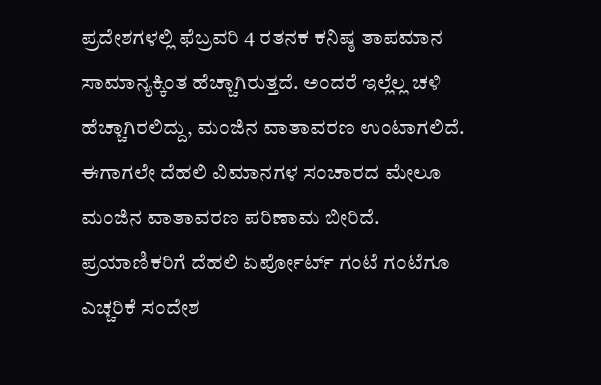ಪ್ರದೇಶಗಳಲ್ಲಿ ಫೆಬ್ರವರಿ 4 ರತನಕ ಕನಿಷ್ಠ ತಾಪಮಾನ ಸಾಮಾನ್ಯಕ್ಕಿಂತ ಹೆಚ್ಚಾಗಿರುತ್ತದೆ. ಅಂದರೆ ಇಲ್ಲೆಲ್ಲ ಚಳಿ ಹೆಚ್ಚಾಗಿರಲಿದ್ದು, ಮಂಜಿನ ವಾತಾವರಣ ಉಂಟಾಗಲಿದೆ. ಈಗಾಗಲೇ ದೆಹಲಿ ವಿಮಾನಗಳ ಸಂಚಾರದ ಮೇಲೂ ಮಂಜಿನ ವಾತಾವರಣ ಪರಿಣಾಮ ಬೀರಿದೆ. ಪ್ರಯಾಣಿಕರಿಗೆ ದೆಹಲಿ ಏರ್ಪೋರ್ಟ್ ಗಂಟೆ ಗಂಟೆಗೂ ಎಚ್ಚರಿಕೆ ಸಂದೇಶ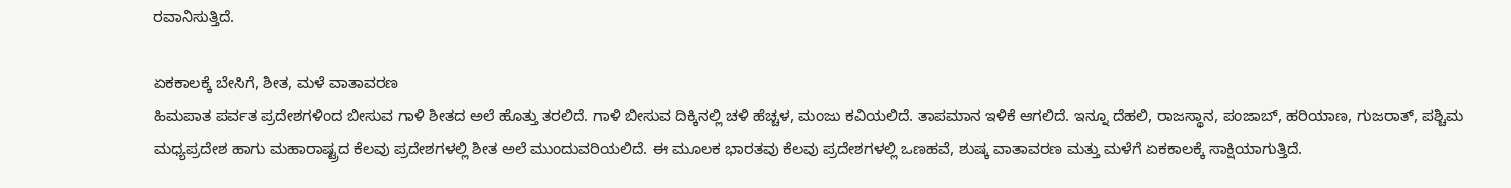ರವಾನಿಸುತ್ತಿದೆ.

ಏಕಕಾಲಕ್ಕೆ ಬೇಸಿಗೆ, ಶೀತ, ಮಳೆ ವಾತಾವರಣ
ಹಿಮಪಾತ ಪರ್ವತ ಪ್ರದೇಶಗಳಿಂದ ಬೀಸುವ ಗಾಳಿ ಶೀತದ ಅಲೆ ಹೊತ್ತು ತರಲಿದೆ. ಗಾಳಿ ಬೀಸುವ ದಿಕ್ಕಿನಲ್ಲಿ ಚಳಿ ಹೆಚ್ಚಳ, ಮಂಜು ಕವಿಯಲಿದೆ. ತಾಪಮಾನ ಇಳಿಕೆ ಆಗಲಿದೆ. ಇನ್ನೂ ದೆಹಲಿ, ರಾಜಸ್ಥಾನ, ಪಂಜಾಬ್, ಹರಿಯಾಣ, ಗುಜರಾತ್, ಪಶ್ಚಿಮ ಮಧ್ಯಪ್ರದೇಶ ಹಾಗು ಮಹಾರಾಷ್ಟ್ರದ ಕೆಲವು ಪ್ರದೇಶಗಳಲ್ಲಿ ಶೀತ ಅಲೆ ಮುಂದುವರಿಯಲಿದೆ. ಈ ಮೂಲಕ ಭಾರತವು ಕೆಲವು ಪ್ರದೇಶಗಳಲ್ಲಿ ಒಣಹವೆ, ಶುಷ್ಕ ವಾತಾವರಣ ಮತ್ತು ಮಳೆಗೆ ಏಕಕಾಲಕ್ಕೆ ಸಾಕ್ಷಿಯಾಗುತ್ತಿದೆ.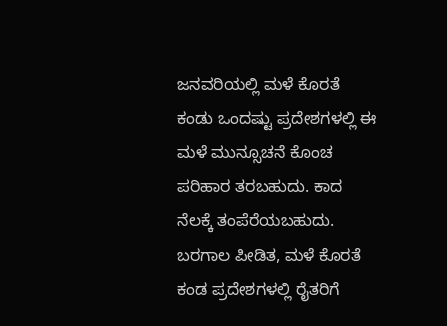ಜನವರಿಯಲ್ಲಿ ಮಳೆ ಕೊರತೆ ಕಂಡು ಒಂದಷ್ಟು ಪ್ರದೇಶಗಳಲ್ಲಿ ಈ ಮಳೆ ಮುನ್ಸೂಚನೆ ಕೊಂಚ ಪರಿಹಾರ ತರಬಹುದು. ಕಾದ ನೆಲಕ್ಕೆ ತಂಪೆರೆಯಬಹುದು. ಬರಗಾಲ ಪೀಡಿತ, ಮಳೆ ಕೊರತೆ ಕಂಡ ಪ್ರದೇಶಗಳಲ್ಲಿ ರೈತರಿಗೆ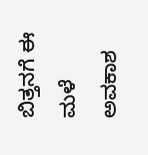ಬಿತ್ತನಗೆ ಈ ಮಳೆ ಅವಕಾಶ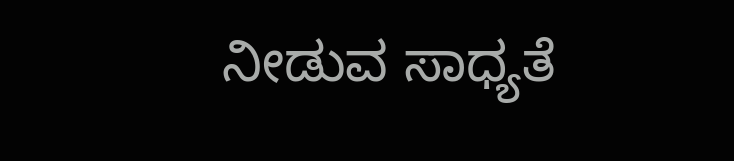ನೀಡುವ ಸಾಧ್ಯತೆ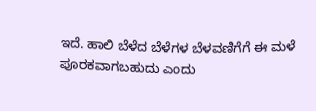ಇದೆ. ಹಾಲಿ ಬೆಳೆದ ಬೆಳೆಗಳ ಬೆಳವಣಿಗೆಗೆ ಈ ಮಳೆ ಪೂರಕವಾಗಬಹುದು ಎಂದು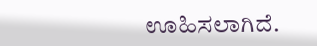ಊಹಿಸಲಾಗಿದೆ.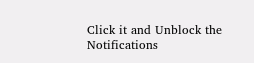Click it and Unblock the Notifications